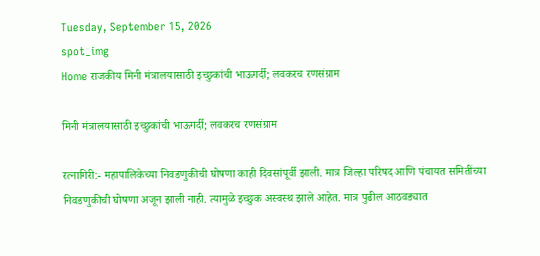Tuesday, September 15, 2026
spot_img
Home राजकीय मिनी मंत्रालयासाठी इच्छुकांची भाऊगर्दी; लवकरच रणसंग्राम

मिनी मंत्रालयासाठी इच्छुकांची भाऊगर्दी; लवकरच रणसंग्राम

रत्नागिरी:- महापालिकेच्या निवडणुकीची घोषणा काही दिवसांपूर्वी झाली. मात्र जिल्हा परिषद आणि पंचायत समितींच्या निवडणुकीची घोषणा अजून झाली नाही. त्यामुळे इच्छुक अस्वस्थ झाले आहेत. मात्र पुढील आठवड्यात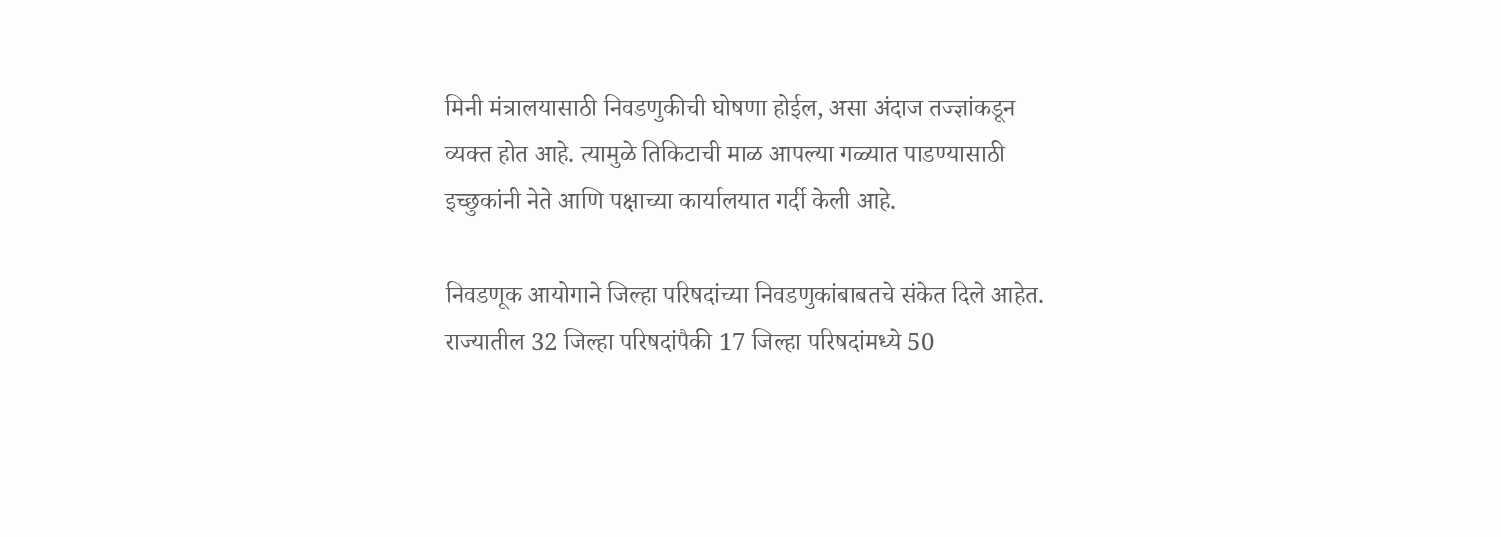मिनी मंत्रालयासाठी निवडणुकीची घोषणा होईल, असा अंदाज तज्ज्ञांकडून व्यक्त होत आहे. त्यामुळे तिकिटाची माळ आपल्या गळ्यात पाडण्यासाठी इच्छुकांनी नेते आणि पक्षाच्या कार्यालयात गर्दी केली आहे.

निवडणूक आयोगाने जिल्हा परिषदांच्या निवडणुकांबाबतचे संकेत दिले आहेत. राज्यातील 32 जिल्हा परिषदांपैकी 17 जिल्हा परिषदांमध्ये 50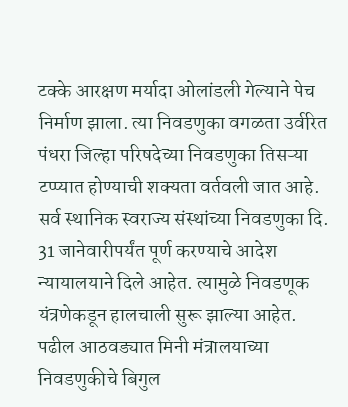टक्के आरक्षण मर्यादा ओलांडली गेल्याने पेच निर्माण झाला. त्या निवडणुका वगळता उर्वरित पंधरा जिल्हा परिषदेच्या निवडणुका तिसऱ्या टप्प्यात होण्याची शक्यता वर्तवली जात आहे. सर्व स्थानिक स्वराज्य संस्थांच्या निवडणुका दि. 31 जानेवारीपर्यंत पूर्ण करण्याचे आदेश न्यायालयाने दिले आहेत. त्यामुळे निवडणूक यंत्रणेकडून हालचाली सुरू झाल्या आहेत. पढील आठवड्यात मिनी मंत्रालयाच्या निवडणुकीचे बिगुल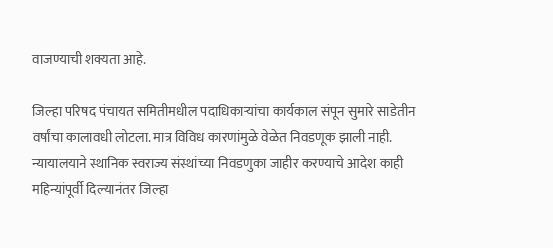वाजण्याची शक्यता आहे.

जिल्हा परिषद पंचायत समितीमधील पदाधिकाऱ्यांचा कार्यकाल संपून सुमारे साडेतीन वर्षांचा कालावधी लोटला. मात्र विविध कारणांमुळे वेळेत निवडणूक झाली नाही. न्यायालयाने स्थानिक स्वराज्य संस्थांच्या निवडणुका जाहीर करण्याचे आदेश काही महिन्यांपूर्वी दिल्यानंतर जिल्हा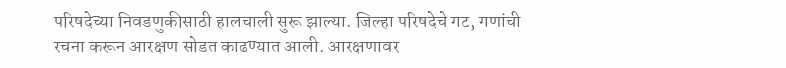परिषदेच्या निवडणुकीसाठी हालचाली सुरू झाल्या. जिल्हा परिषदेचे गट, गणांची रचना करून आरक्षण सोडत काढण्यात आली. आरक्षणावर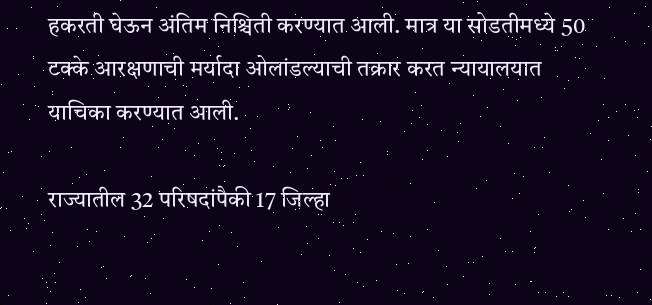हकरती घेऊन अंतिम निश्चिती करण्यात आली. मात्र या सोडतीमध्ये 50 टक्के आरक्षणाची मर्यादा ओलांडल्याची तक्रार करत न्यायालयात याचिका करण्यात आली.

राज्यातील 32 परिषदांपैकी 17 जिल्हा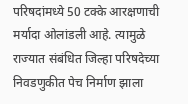परिषदांमध्ये 50 टक्के आरक्षणाची मर्यादा ओलांडली आहे. त्यामुळे राज्यात संबंधित जिल्हा परिषदेच्या निवडणुकीत पेच निर्माण झाला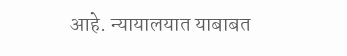आहे. न्यायालयात याबाबत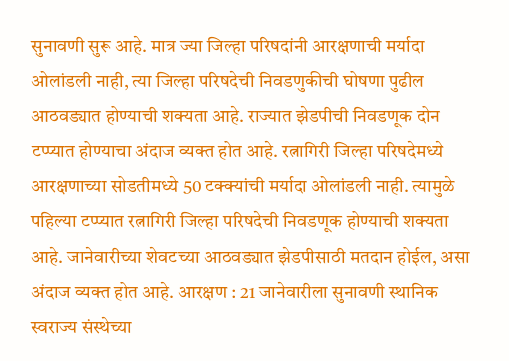सुनावणी सुरू आहे. मात्र ज्या जिल्हा परिषदांनी आरक्षणाची मर्यादा ओलांडली नाही, त्या जिल्हा परिषदेची निवडणुकीची घोषणा पुढील आठवड्यात होण्याची शक्यता आहे. राज्यात झेडपीची निवडणूक दोन टप्प्यात होण्याचा अंदाज व्यक्त होत आहे. रत्नागिरी जिल्हा परिषदेमध्ये आरक्षणाच्या सोडतीमध्ये 50 टक्क्यांची मर्यादा ओलांडली नाही. त्यामुळे पहिल्या टप्प्यात रत्नागिरी जिल्हा परिषदेची निवडणूक होण्याची शक्यता आहे. जानेवारीच्या शेवटच्या आठवड्यात झेडपीसाठी मतदान होईल, असा अंदाज व्यक्त होत आहे. आरक्षण : 21 जानेवारीला सुनावणी स्थानिक स्वराज्य संस्थेच्या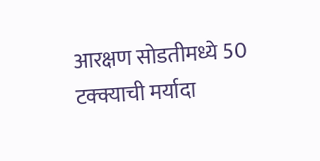आरक्षण सोडतीमध्ये 50 टक्क्याची मर्यादा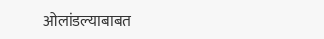ओलांडल्याबाबत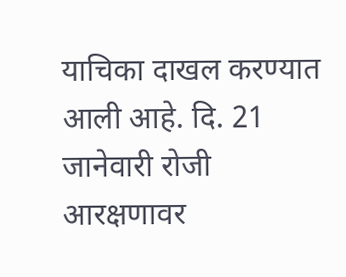याचिका दाखल करण्यात आली आहे. दि. 21 जानेवारी रोजी आरक्षणावर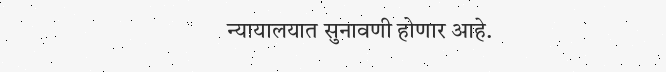न्यायालयात सुनावणी होणार आहे.